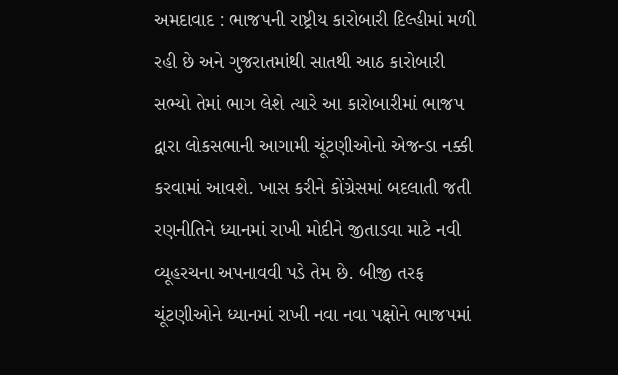અમદાવાદ : ભાજપની રાષ્ટ્રીય કારોબારી દિલ્હીમાં મળી રહી છે અને ગુજરાતમાંથી સાતથી આઠ કારોબારી સભ્યો તેમાં ભાગ લેશે ત્યારે આ કારોબારીમાં ભાજપ દ્વારા લોકસભાની આગામી ચૂંટણીઓનો એજન્ડા નક્કી કરવામાં આવશે. ખાસ કરીને કોંગ્રેસમાં બદલાતી જતી રણનીતિને ધ્યાનમાં રાખી મોદીને જીતાડવા માટે નવી વ્યૂહરચના અપનાવવી પડે તેમ છે. બીજી તરફ ચૂંટણીઓને ધ્યાનમાં રાખી નવા નવા પક્ષોને ભાજપમાં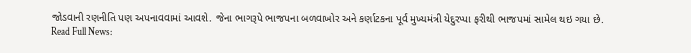જોડવાની રણનીતિ પણ અપનાવવામાં આવશે. જેના ભાગરૂપે ભાજપના બળવાખોર અને કર્ણાટકના પૂર્વ મુખ્યમંત્રી યેદુરપ્પા ફરીથી ભાજપમાં સામેલ થઇ ગયા છે.
Read Full News: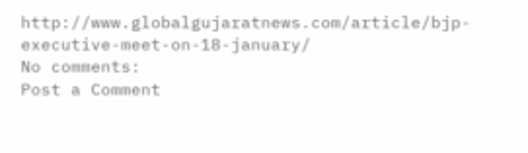http://www.globalgujaratnews.com/article/bjp-executive-meet-on-18-january/
No comments:
Post a Comment